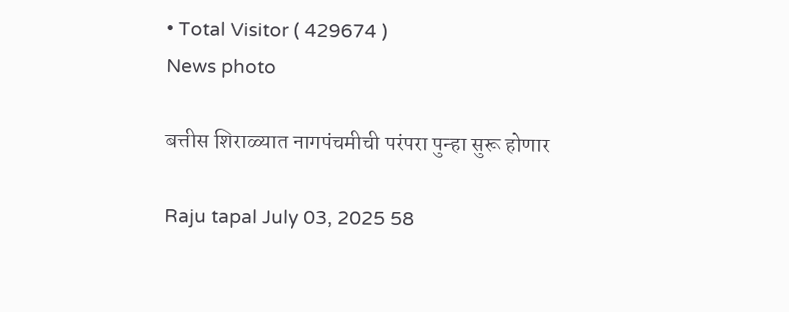• Total Visitor ( 429674 )
News photo

बत्तीस शिराळ्यात नागपंचमीची परंपरा पुन्हा सुरू होणार

Raju tapal July 03, 2025 58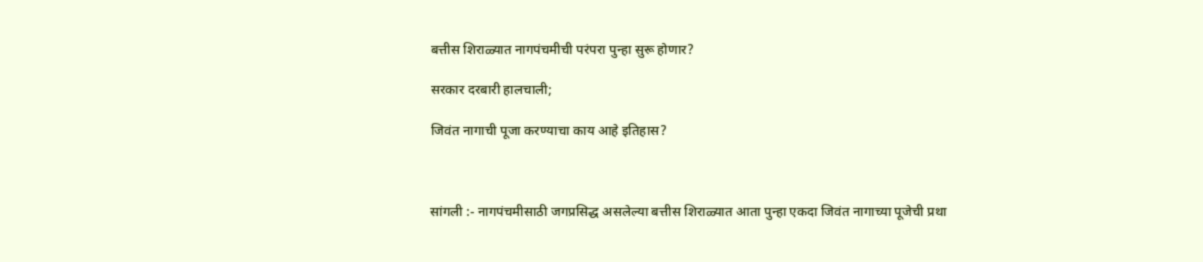बत्तीस शिराळ्यात नागपंचमीची परंपरा पुन्हा सुरू होणार?

सरकार दरबारी हालचाली;

जिवंत नागाची पूजा करण्याचा काय आहे इतिहास?



सांगली :- नागपंचमीसाठी जगप्रसिद्ध असलेल्या बत्तीस शिराळ्यात आता पुन्हा एकदा जिवंत नागाच्या पूजेची प्रथा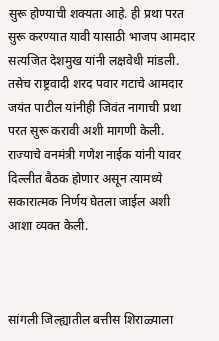सुरू होण्याची शक्यता आहे. ही प्रथा परत सुरू करण्यात यावी यासाठी भाजप आमदार सत्यजित देशमुख यांनी लक्षवेधी मांडली. तसेच राष्ट्रवादी शरद पवार गटाचे आमदार जयंत पाटील यांनीही जिवंत नागाची प्रथा परत सुरू करावी अशी मागणी केली. राज्याचे वनमंत्री गणेश नाईक यांनी यावर दिल्लीत बैठक होणार असून त्यामध्ये सकारात्मक निर्णय घेतला जाईल अशी आशा व्यक्त केली.



सांगली जिल्ह्यातील बत्तीस शिराळ्याला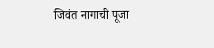जिवंत नागाची पूजा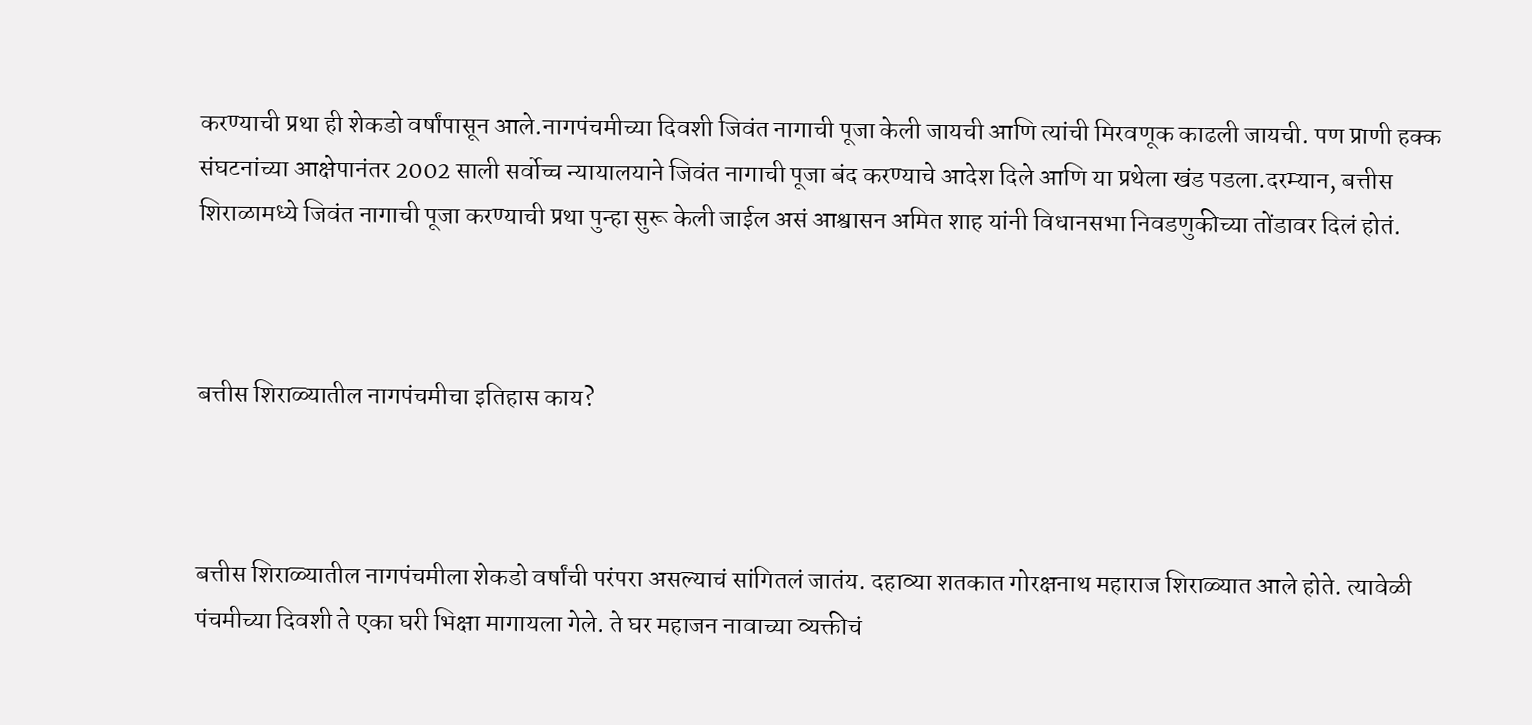करण्याची प्रथा ही शेकडो वर्षांपासून आले.नागपंचमीच्या दिवशी जिवंत नागाची पूजा केली जायची आणि त्यांची मिरवणूक काढली जायची. पण प्राणी हक्क संघटनांच्या आक्षेपानंतर 2002 साली सर्वोच्च न्यायालयाने जिवंत नागाची पूजा बंद करण्याचे आदेश दिले आणि या प्रथेला खंड पडला.दरम्यान, बत्तीस शिराळामध्ये जिवंत नागाची पूजा करण्याची प्रथा पुन्हा सुरू केली जाईल असं आश्वासन अमित शाह यांनी विधानसभा निवडणुकीच्या तोंडावर दिलं होतं.



बत्तीस शिराळ्यातील नागपंचमीचा इतिहास काय?



बत्तीस शिराळ्यातील नागपंचमीला शेकडो वर्षांची परंपरा असल्याचं सांगितलं जातंय. दहाव्या शतकात गोरक्षनाथ महाराज शिराळ्यात आले होते. त्यावेळी पंचमीच्या दिवशी ते एका घरी भिक्षा मागायला गेले. ते घर महाजन नावाच्या व्यक्तीचं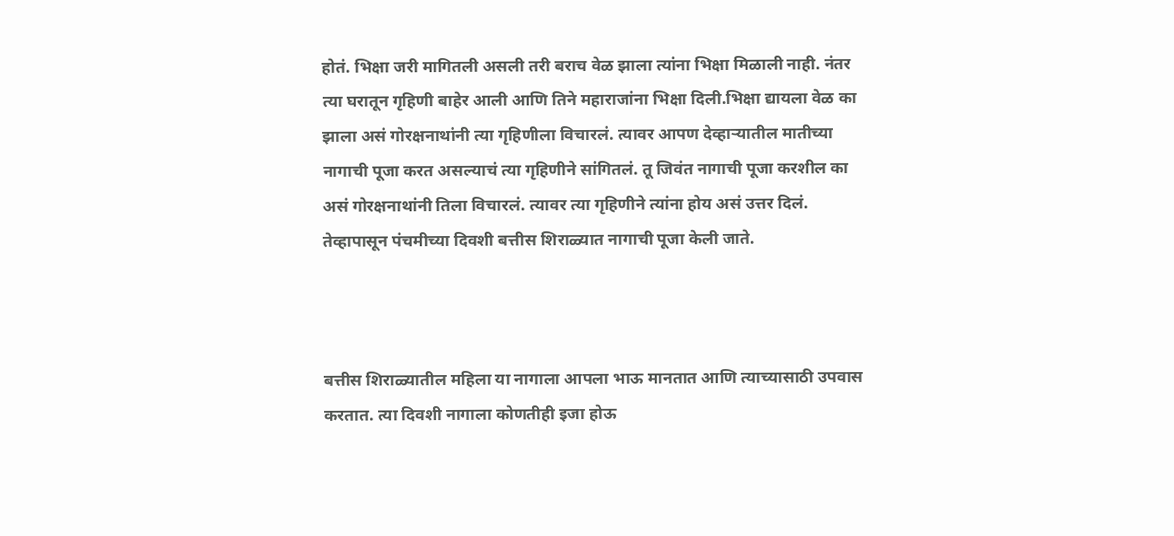होतं. भिक्षा जरी मागितली असली तरी बराच वेळ झाला त्यांना भिक्षा मिळाली नाही. नंतर त्या घरातून गृहिणी बाहेर आली आणि तिने महाराजांना भिक्षा दिली.भिक्षा द्यायला वेळ का झाला असं गोरक्षनाथांनी त्या गृहिणीला विचारलं. त्यावर आपण देव्हाऱ्यातील मातीच्या नागाची पूजा करत असल्याचं त्या गृहिणीने सांगितलं. तू जिवंत नागाची पूजा करशील का असं गोरक्षनाथांनी तिला विचारलं. त्यावर त्या गृहिणीने त्यांना होय असं उत्तर दिलं. तेव्हापासून पंचमीच्या दिवशी बत्तीस शिराळ्यात नागाची पूजा केली जाते.



बत्तीस शिराळ्यातील महिला या नागाला आपला भाऊ मानतात आणि त्याच्यासाठी उपवास करतात. त्या दिवशी नागाला कोणतीही इजा होऊ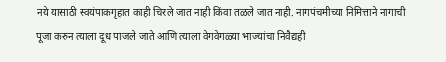नये यासाठी स्वयंपाकगृहात काही चिरले जात नाही किंवा तळले जात नाही. नागपंचमीच्या निमित्ताने नागाची पूजा करुन त्याला दूध पाजले जाते आणि त्याला वेगवेगळ्या भाज्यांचा निवैद्यही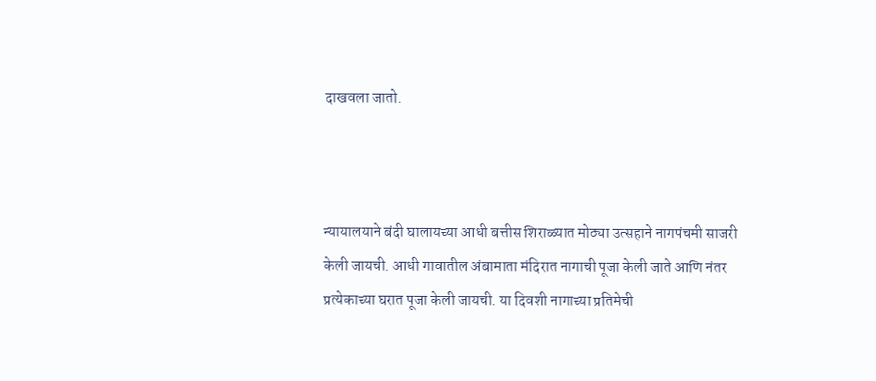दाखवला जातो.



न्यायालयाने बंदी घालायच्या आधी बत्तीस शिराळ्यात मोठ्या उत्सहाने नागपंचमी साजरी केली जायची. आधी गावातील अंबामाता मंदिरात नागाची पूजा केली जाते आणि नंतर प्रत्येकाच्या घरात पूजा केली जायची. या दिवशी नागाच्या प्रतिमेची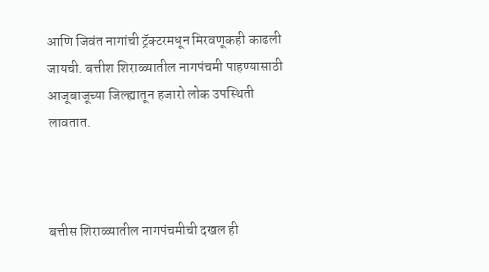आणि जिवंत नागांची ट्रॅक्टरमधून मिरवणूकही काढली जायची. बत्तीश शिराळ्यातील नागपंचमी पाहण्यासाठी आजूबाजूच्या जिल्ह्यातून हजारो लोक उपस्थिती लावतात.



बत्तीस शिराळ्यातील नागपंचमीची दखल ही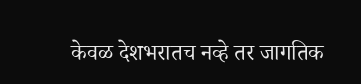केवळ देशभरातच नव्हे तर जागतिक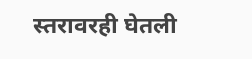स्तरावरही घेतली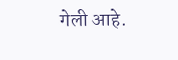गेली आहे.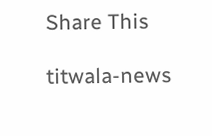Share This

titwala-news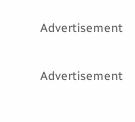Advertisement

Advertisement